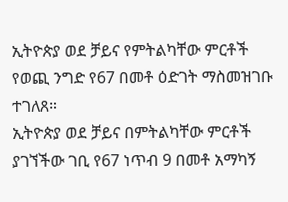ኢትዮጵያ ወደ ቻይና የምትልካቸው ምርቶች የወጪ ንግድ የ67 በመቶ ዕድገት ማስመዝገቡ ተገለጸ።
ኢትዮጵያ ወደ ቻይና በምትልካቸው ምርቶች ያገኘችው ገቢ የ67 ነጥብ 9 በመቶ አማካኝ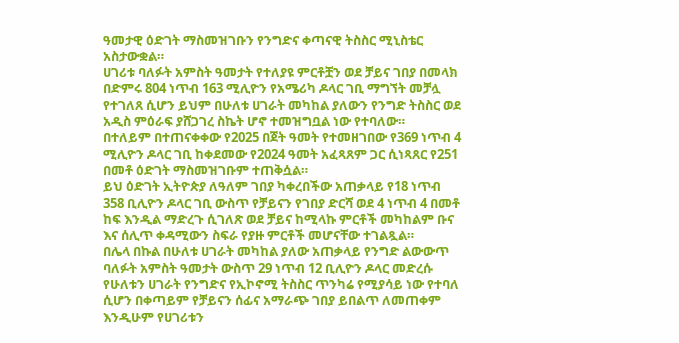ዓመታዊ ዕድገት ማስመዝገቡን የንግድና ቀጣናዊ ትስስር ሚኒስቴር አስታውቋል።
ሀገሪቱ ባለፉት አምስት ዓመታት የተለያዩ ምርቶቿን ወደ ቻይና ገበያ በመላክ በድምሩ 804 ነጥብ 163 ሚሊዮን የአሜሪካ ዶላር ገቢ ማግኘት መቻሏ የተገለጸ ሲሆን ይህም በሁለቱ ሀገራት መካከል ያለውን የንግድ ትስስር ወደ አዲስ ምዕራፍ ያሸጋገረ ስኬት ሆኖ ተመዝግቧል ነው የተባለው።
በተለይም በተጠናቀቀው የ2025 በጀት ዓመት የተመዘገበው የ369 ነጥብ 4 ሚሊዮን ዶላር ገቢ ከቀደመው የ2024 ዓመት አፈጻጸም ጋር ሲነጻጸር የ251 በመቶ ዕድገት ማስመዝገቡም ተጠቅሷል።
ይህ ዕድገት ኢትዮጵያ ለዓለም ገበያ ካቀረበችው አጠቃላይ የ18 ነጥብ 358 ቢሊዮን ዶላር ገቢ ውስጥ የቻይናን የገበያ ድርሻ ወደ 4 ነጥብ 4 በመቶ ከፍ እንዲል ማድረጉ ሲገለጽ ወደ ቻይና ከሚላኩ ምርቶች መካከልም ቡና እና ሰሊጥ ቀዳሚውን ስፍራ የያዙ ምርቶች መሆናቸው ተገልጿል።
በሌላ በኩል በሁለቱ ሀገራት መካከል ያለው አጠቃላይ የንግድ ልውውጥ ባለፉት አምስት ዓመታት ውስጥ 29 ነጥብ 12 ቢሊዮን ዶላር መድረሱ የሁለቱን ሀገራት የንግድና የኢኮኖሚ ትስስር ጥንካሬ የሚያሳይ ነው የተባለ ሲሆን በቀጣይም የቻይናን ሰፊና አማራጭ ገበያ ይበልጥ ለመጠቀም እንዲሁም የሀገሪቱን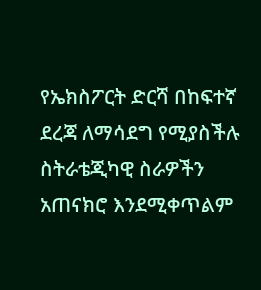የኤክስፖርት ድርሻ በከፍተኛ ደረጃ ለማሳደግ የሚያስችሉ ስትራቴጂካዊ ስራዎችን አጠናክሮ እንደሚቀጥልም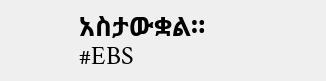አስታውቋል።
#EBS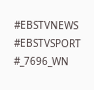#EBSTVNEWS
#EBSTVSPORT
#_7696_WN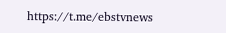https://t.me/ebstvnews